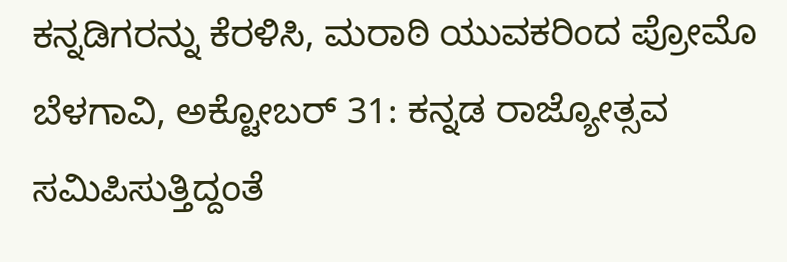ಕನ್ನಡಿಗರನ್ನು ಕೆರಳಿಸಿ, ಮರಾಠಿ ಯುವಕರಿಂದ ಪ್ರೋಮೊ
ಬೆಳಗಾವಿ, ಅಕ್ಟೋಬರ್ 31: ಕನ್ನಡ ರಾಜ್ಯೋತ್ಸವ ಸಮಿಪಿಸುತ್ತಿದ್ದಂತೆ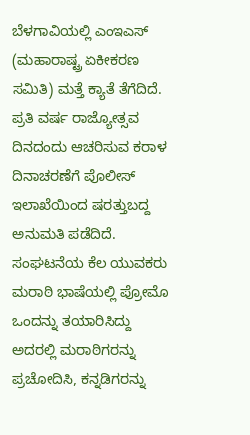ಬೆಳಗಾವಿಯಲ್ಲಿ ಎಂಇಎಸ್ (ಮಹಾರಾಷ್ಟ್ರ ಏಕೀಕರಣ ಸಮಿತಿ) ಮತ್ತೆ ಕ್ಯಾತೆ ತೆಗೆದಿದೆ. ಪ್ರತಿ ವರ್ಷ ರಾಜ್ಯೋತ್ಸವ ದಿನದಂದು ಆಚರಿಸುವ ಕರಾಳ ದಿನಾಚರಣೆಗೆ ಪೊಲೀಸ್ ಇಲಾಖೆಯಿಂದ ಷರತ್ತುಬದ್ದ ಅನುಮತಿ ಪಡೆದಿದೆ.
ಸಂಘಟನೆಯ ಕೆಲ ಯುವಕರು ಮರಾಠಿ ಭಾಷೆಯಲ್ಲಿ ಪ್ರೋಮೊ ಒಂದನ್ನು ತಯಾರಿಸಿದ್ದು ಅದರಲ್ಲಿ ಮರಾಠಿಗರನ್ನು ಪ್ರಚೋದಿಸಿ, ಕನ್ನಡಿಗರನ್ನು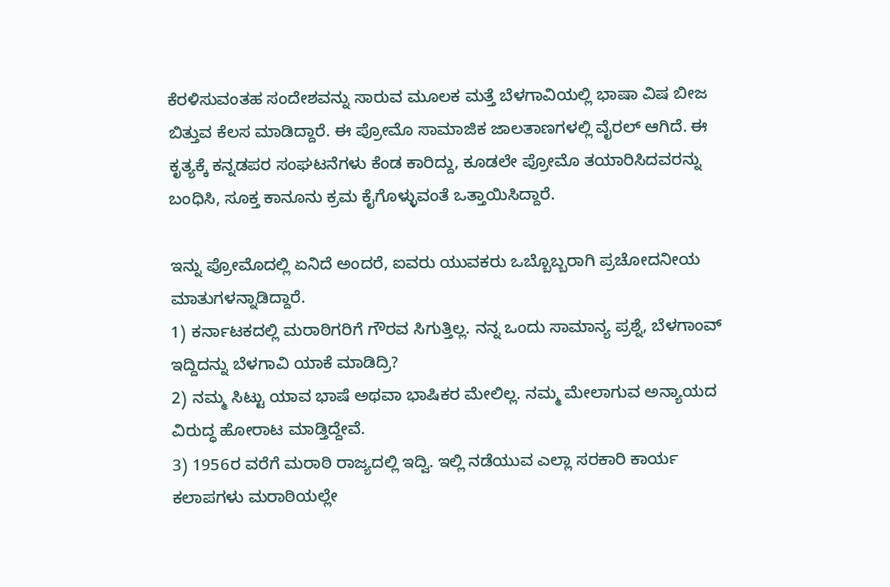ಕೆರಳಿಸುವಂತಹ ಸಂದೇಶವನ್ನು ಸಾರುವ ಮೂಲಕ ಮತ್ತೆ ಬೆಳಗಾವಿಯಲ್ಲಿ ಭಾಷಾ ವಿಷ ಬೀಜ ಬಿತ್ತುವ ಕೆಲಸ ಮಾಡಿದ್ದಾರೆ. ಈ ಪ್ರೋಮೊ ಸಾಮಾಜಿಕ ಜಾಲತಾಣಗಳಲ್ಲಿ ವೈರಲ್ ಆಗಿದೆ. ಈ ಕೃತ್ಯಕ್ಕೆ ಕನ್ನಡಪರ ಸಂಘಟನೆಗಳು ಕೆಂಡ ಕಾರಿದ್ದು, ಕೂಡಲೇ ಪ್ರೋಮೊ ತಯಾರಿಸಿದವರನ್ನು ಬಂಧಿಸಿ, ಸೂಕ್ತ ಕಾನೂನು ಕ್ರಮ ಕೈಗೊಳ್ಳುವಂತೆ ಒತ್ತಾಯಿಸಿದ್ದಾರೆ.

ಇನ್ನು ಪ್ರೋಮೊದಲ್ಲಿ ಏನಿದೆ ಅಂದರೆ, ಐವರು ಯುವಕರು ಒಬ್ಬೊಬ್ಬರಾಗಿ ಪ್ರಚೋದನೀಯ ಮಾತುಗಳನ್ನಾಡಿದ್ದಾರೆ.
1) ಕರ್ನಾಟಕದಲ್ಲಿ ಮರಾಠಿಗರಿಗೆ ಗೌರವ ಸಿಗುತ್ತಿಲ್ಲ. ನನ್ನ ಒಂದು ಸಾಮಾನ್ಯ ಪ್ರಶ್ನೆ, ಬೆಳಗಾಂವ್ ಇದ್ದಿದನ್ನು ಬೆಳಗಾವಿ ಯಾಕೆ ಮಾಡಿದ್ರಿ?
2) ನಮ್ಮ ಸಿಟ್ಟು ಯಾವ ಭಾಷೆ ಅಥವಾ ಭಾಷಿಕರ ಮೇಲಿಲ್ಲ. ನಮ್ಮ ಮೇಲಾಗುವ ಅನ್ಯಾಯದ ವಿರುದ್ಧ ಹೋರಾಟ ಮಾಡ್ತಿದ್ದೇವೆ.
3) 1956ರ ವರೆಗೆ ಮರಾಠಿ ರಾಜ್ಯದಲ್ಲಿ ಇದ್ವಿ. ಇಲ್ಲಿ ನಡೆಯುವ ಎಲ್ಲಾ ಸರಕಾರಿ ಕಾರ್ಯ ಕಲಾಪಗಳು ಮರಾಠಿಯಲ್ಲೇ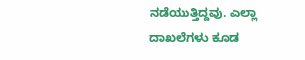ನಡೆಯುತ್ತಿದ್ದವು. ಎಲ್ಲಾ ದಾಖಲೆಗಳು ಕೂಡ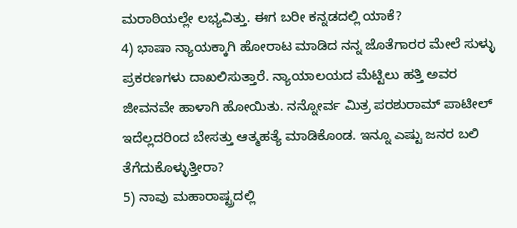ಮರಾಠಿಯಲ್ಲೇ ಲಭ್ಯವಿತ್ತು. ಈಗ ಬರೀ ಕನ್ನಡದಲ್ಲಿ ಯಾಕೆ?
4) ಭಾಷಾ ನ್ಯಾಯಕ್ಕಾಗಿ ಹೋರಾಟ ಮಾಡಿದ ನನ್ನ ಜೊತೆಗಾರರ ಮೇಲೆ ಸುಳ್ಳು ಪ್ರಕರಣಗಳು ದಾಖಲಿಸುತ್ತಾರೆ. ನ್ಯಾಯಾಲಯದ ಮೆಟ್ಟಿಲು ಹತ್ತಿ ಅವರ ಜೀವನವೇ ಹಾಳಾಗಿ ಹೋಯಿತು. ನನ್ನೋರ್ವ ಮಿತ್ರ ಪರಶುರಾಮ್ ಪಾಟೀಲ್ ಇದೆಲ್ಲದರಿಂದ ಬೇಸತ್ತು ಆತ್ಮಹತ್ಯೆ ಮಾಡಿಕೊಂಡ. ಇನ್ನೂ ಎಷ್ಟು ಜನರ ಬಲಿ ತೆಗೆದುಕೊಳ್ಳುತ್ತೀರಾ?
5) ನಾವು ಮಹಾರಾಷ್ಟ್ರದಲ್ಲಿ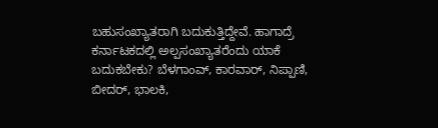ಬಹುಸಂಖ್ಯಾತರಾಗಿ ಬದುಕುತ್ತಿದ್ದೇವೆ. ಹಾಗಾದ್ರೆ ಕರ್ನಾಟಕದಲ್ಲಿ ಅಲ್ಪಸಂಖ್ಯಾತರೆಂದು ಯಾಕೆ ಬದುಕಬೇಕು? ಬೆಳಗಾಂವ್, ಕಾರವಾರ್, ನಿಪ್ಪಾಣಿ, ಬೀದರ್, ಭಾಲಕಿ,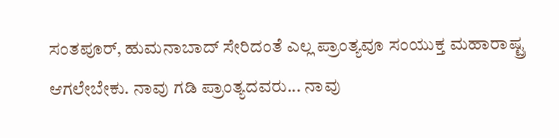ಸಂತಪೂರ್, ಹುಮನಾಬಾದ್ ಸೇರಿದಂತೆ ಎಲ್ಲ ಪ್ರಾಂತ್ಯವೂ ಸಂಯುಕ್ತ ಮಹಾರಾಷ್ಟ್ರ ಆಗಲೇಬೇಕು. ನಾವು ಗಡಿ ಪ್ರಾಂತ್ಯದವರು... ನಾವು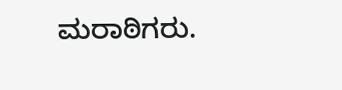ಮರಾಠಿಗರು.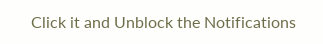Click it and Unblock the Notifications